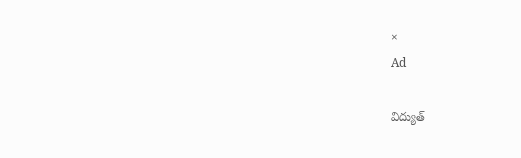×
Ad

విద్యుత్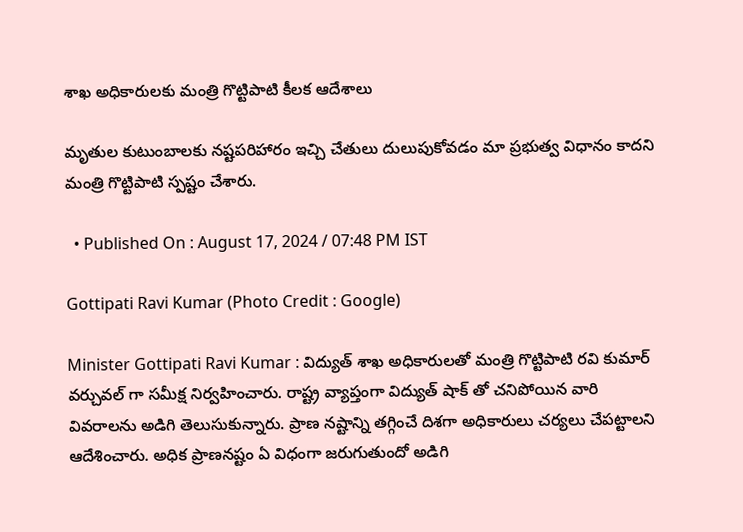శాఖ అధికారులకు మంత్రి గొట్టిపాటి కీలక ఆదేశాలు

మృతుల కుటుంబాలకు నష్టపరిహారం ఇచ్చి చేతులు దులుపుకోవడం మా ప్రభుత్వ విధానం కాదని మంత్రి గొట్టిపాటి స్పష్టం చేశారు.

  • Published On : August 17, 2024 / 07:48 PM IST

Gottipati Ravi Kumar (Photo Credit : Google)

Minister Gottipati Ravi Kumar : విద్యుత్ శాఖ అధికారులతో మంత్రి గొట్టిపాటి రవి కుమార్ వర్చువల్ గా సమీక్ష నిర్వహించారు. రాష్ట్ర వ్యాప్తంగా విద్యుత్ షాక్ తో చనిపోయిన వారి వివరాలను అడిగి తెలుసుకున్నారు. ప్రాణ నష్టాన్ని తగ్గించే దిశగా అధికారులు చర్యలు చేపట్టాలని ఆదేశించారు. అధిక ప్రాణనష్టం ఏ విధంగా జరుగుతుందో అడిగి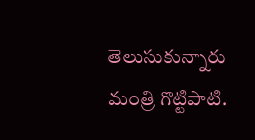తెలుసుకున్నారు మంత్రి గొట్టిపాటి.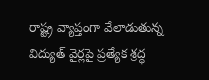రాష్ట్ర వ్యాప్తంగా వేలాడుతున్న విద్యుత్ వైర్లపై ప్రత్యేక శ్రద్ధ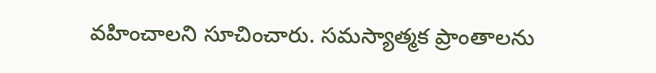వహించాలని సూచించారు. సమస్యాత్మక ప్రాంతాలను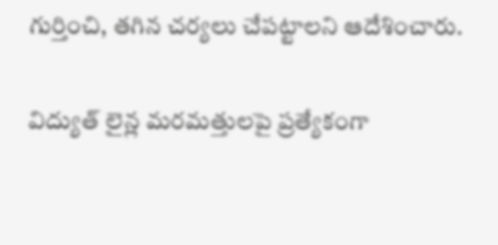గుర్తించి, తగిన చర్యలు చేపట్టాలని ఆదేశించారు.

విద్యుత్ లైన్ల మరమత్తులపై ప్రత్యేకంగా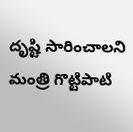దృష్టి సారించాలని మంత్రి గొట్టిపాటి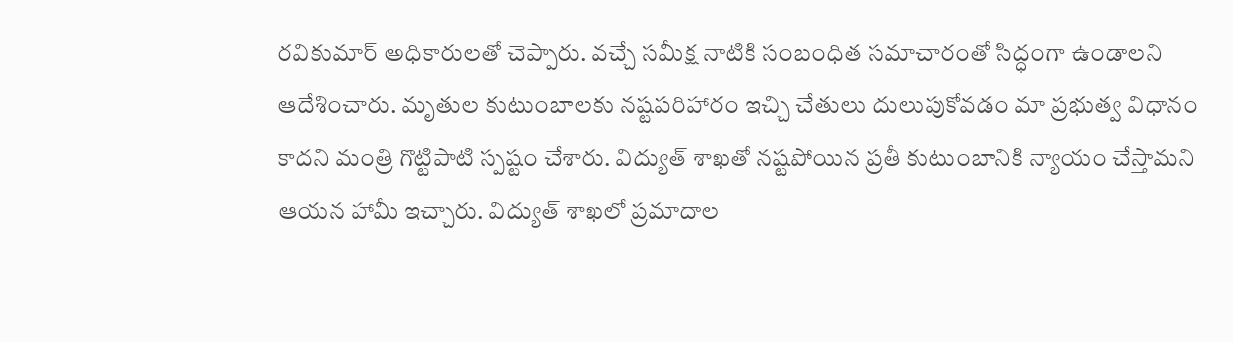రవికుమార్ అధికారులతో చెప్పారు. వచ్చే సమీక్ష నాటికి సంబంధిత సమాచారంతో సిద్ధంగా ఉండాలని ఆదేశించారు. మృతుల కుటుంబాలకు నష్టపరిహారం ఇచ్చి చేతులు దులుపుకోవడం మా ప్రభుత్వ విధానం కాదని మంత్రి గొట్టిపాటి స్పష్టం చేశారు. విద్యుత్ శాఖతో నష్టపోయిన ప్రతీ కుటుంబానికి న్యాయం చేస్తామని ఆయన హామీ ఇచ్చారు. విద్యుత్ శాఖలో ప్రమాదాల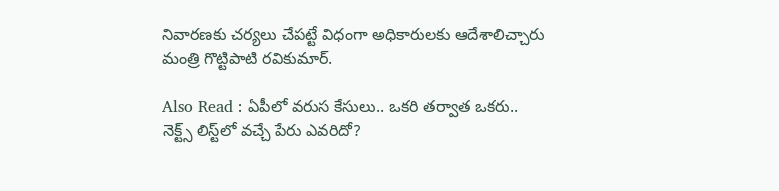నివారణకు చర్యలు చేపట్టే విధంగా అధికారులకు ఆదేశాలిచ్చారు మంత్రి గొట్టిపాటి రవికుమార్.

Also Read : ఏపీలో వరుస కేసులు.. ఒకరి తర్వాత ఒకరు.. నెక్ట్స్‌ లిస్ట్‌లో వచ్చే పేరు ఎవరిదో?